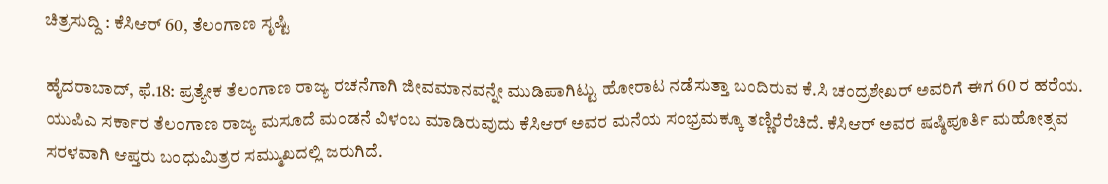ಚಿತ್ರಸುದ್ದಿ : ಕೆಸಿಆರ್ 60, ತೆಲಂಗಾಣ ಸೃಷ್ಟಿ

ಹೈದರಾಬಾದ್, ಫೆ.18: ಪ್ರತ್ಯೇಕ ತೆಲಂಗಾಣ ರಾಜ್ಯ ರಚನೆಗಾಗಿ ಜೀವಮಾನವನ್ನೇ ಮುಡಿಪಾಗಿಟ್ಟು ಹೋರಾಟ ನಡೆಸುತ್ತಾ ಬಂದಿರುವ ಕೆ.ಸಿ ಚಂದ್ರಶೇಖರ್ ಅವರಿಗೆ ಈಗ 60 ರ ಹರೆಯ. ಯುಪಿಎ ಸರ್ಕಾರ ತೆಲಂಗಾಣ ರಾಜ್ಯ ಮಸೂದೆ ಮಂಡನೆ ವಿಳಂಬ ಮಾಡಿರುವುದು ಕೆಸಿಆರ್ ಅವರ ಮನೆಯ ಸಂಭ್ರಮಕ್ಕೂ ತಣ್ಣಿರೆರೆಚಿದೆ. ಕೆಸಿಆರ್ ಅವರ ಷಷ್ಠಿಪೂರ್ತಿ ಮಹೋತ್ಸವ ಸರಳವಾಗಿ ಆಪ್ತರು ಬಂಧುಮಿತ್ರರ ಸಮ್ಮುಖದಲ್ಲಿ ಜರುಗಿದೆ.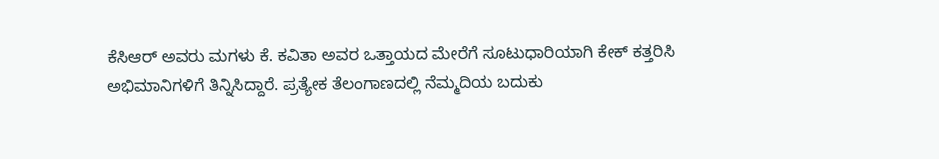ಕೆಸಿಆರ್ ಅವರು ಮಗಳು ಕೆ. ಕವಿತಾ ಅವರ ಒತ್ತಾಯದ ಮೇರೆಗೆ ಸೂಟುಧಾರಿಯಾಗಿ ಕೇಕ್ ಕತ್ತರಿಸಿ ಅಭಿಮಾನಿಗಳಿಗೆ ತಿನ್ನಿಸಿದ್ದಾರೆ. ಪ್ರತ್ಯೇಕ ತೆಲಂಗಾಣದಲ್ಲಿ ನೆಮ್ಮದಿಯ ಬದುಕು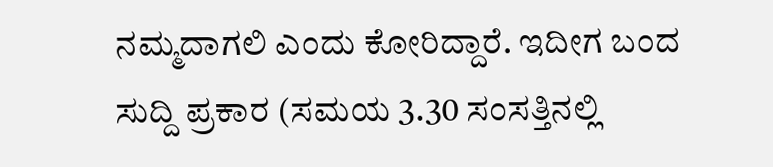ನಮ್ಮದಾಗಲಿ ಎಂದು ಕೋರಿದ್ದಾರೆ. ಇದೀಗ ಬಂದ ಸುದ್ದಿ ಪ್ರಕಾರ (ಸಮಯ 3.30 ಸಂಸತ್ತಿನಲ್ಲಿ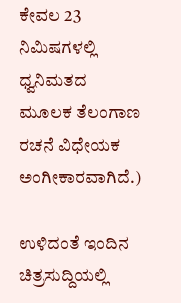ಕೇವಲ 23 ನಿಮಿಷಗಳಲ್ಲಿ ಧ್ವನಿಮತದ ಮೂಲಕ ತೆಲಂಗಾಣ ರಚನೆ ವಿಧೇಯಕ ಅಂಗೀಕಾರವಾಗಿದೆ.)

ಉಳಿದಂತೆ ಇಂದಿನ ಚಿತ್ರಸುದ್ದಿಯಲ್ಲಿ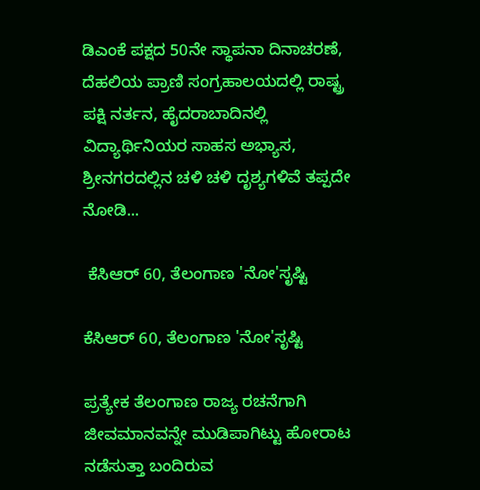ಡಿಎಂಕೆ ಪಕ್ಷದ 50ನೇ ಸ್ಥಾಪನಾ ದಿನಾಚರಣೆ, ದೆಹಲಿಯ ಪ್ರಾಣಿ ಸಂಗ್ರಹಾಲಯದಲ್ಲಿ ರಾಷ್ಟ್ರ ಪಕ್ಷಿ ನರ್ತನ, ಹೈದರಾಬಾದಿನಲ್ಲಿ ವಿದ್ಯಾರ್ಥಿನಿಯರ ಸಾಹಸ ಅಭ್ಯಾಸ, ಶ್ರೀನಗರದಲ್ಲಿನ ಚಳಿ ಚಳಿ ದೃಶ್ಯಗಳಿವೆ ತಪ್ಪದೇ ನೋಡಿ...

 ಕೆಸಿಆರ್ 60, ತೆಲಂಗಾಣ 'ನೋ'ಸೃಷ್ಟಿ

ಕೆಸಿಆರ್ 60, ತೆಲಂಗಾಣ 'ನೋ'ಸೃಷ್ಟಿ

ಪ್ರತ್ಯೇಕ ತೆಲಂಗಾಣ ರಾಜ್ಯ ರಚನೆಗಾಗಿ ಜೀವಮಾನವನ್ನೇ ಮುಡಿಪಾಗಿಟ್ಟು ಹೋರಾಟ ನಡೆಸುತ್ತಾ ಬಂದಿರುವ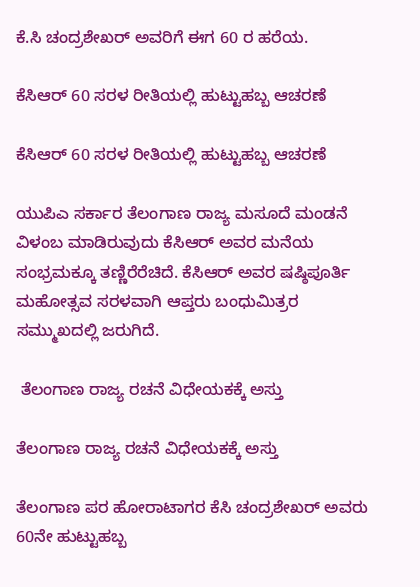ಕೆ.ಸಿ ಚಂದ್ರಶೇಖರ್ ಅವರಿಗೆ ಈಗ 60 ರ ಹರೆಯ.

ಕೆಸಿಆರ್ 60 ಸರಳ ರೀತಿಯಲ್ಲಿ ಹುಟ್ಟುಹಬ್ಬ ಆಚರಣೆ

ಕೆಸಿಆರ್ 60 ಸರಳ ರೀತಿಯಲ್ಲಿ ಹುಟ್ಟುಹಬ್ಬ ಆಚರಣೆ

ಯುಪಿಎ ಸರ್ಕಾರ ತೆಲಂಗಾಣ ರಾಜ್ಯ ಮಸೂದೆ ಮಂಡನೆ ವಿಳಂಬ ಮಾಡಿರುವುದು ಕೆಸಿಆರ್ ಅವರ ಮನೆಯ ಸಂಭ್ರಮಕ್ಕೂ ತಣ್ಣಿರೆರೆಚಿದೆ. ಕೆಸಿಆರ್ ಅವರ ಷಷ್ಠಿಪೂರ್ತಿ ಮಹೋತ್ಸವ ಸರಳವಾಗಿ ಆಪ್ತರು ಬಂಧುಮಿತ್ರರ ಸಮ್ಮುಖದಲ್ಲಿ ಜರುಗಿದೆ.

 ತೆಲಂಗಾಣ ರಾಜ್ಯ ರಚನೆ ವಿಧೇಯಕಕ್ಕೆ ಅಸ್ತು

ತೆಲಂಗಾಣ ರಾಜ್ಯ ರಚನೆ ವಿಧೇಯಕಕ್ಕೆ ಅಸ್ತು

ತೆಲಂಗಾಣ ಪರ ಹೋರಾಟಾಗರ ಕೆಸಿ ಚಂದ್ರಶೇಖರ್ ಅವರು 60ನೇ ಹುಟ್ಟುಹಬ್ಬ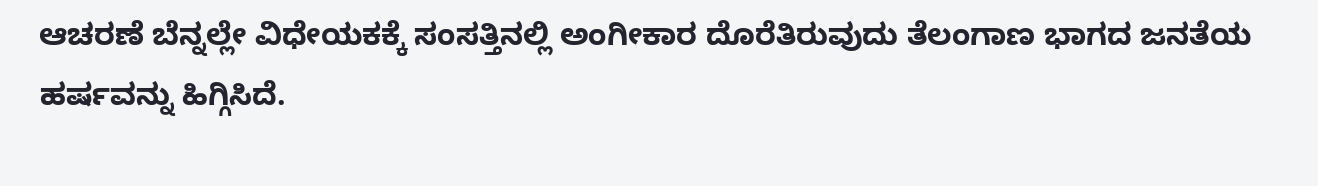ಆಚರಣೆ ಬೆನ್ನಲ್ಲೇ ವಿಧೇಯಕಕ್ಕೆ ಸಂಸತ್ತಿನಲ್ಲಿ ಅಂಗೀಕಾರ ದೊರೆತಿರುವುದು ತೆಲಂಗಾಣ ಭಾಗದ ಜನತೆಯ ಹರ್ಷವನ್ನು ಹಿಗ್ಗಿಸಿದೆ.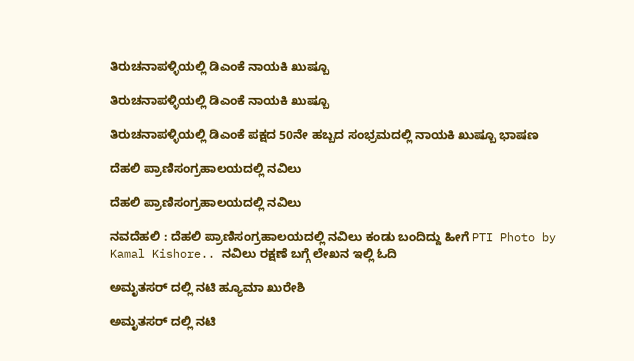ತಿರುಚನಾಪಳ್ಳಿಯಲ್ಲಿ ಡಿಎಂಕೆ ನಾಯಕಿ ಖುಷ್ಬೂ

ತಿರುಚನಾಪಳ್ಳಿಯಲ್ಲಿ ಡಿಎಂಕೆ ನಾಯಕಿ ಖುಷ್ಬೂ

ತಿರುಚನಾಪಳ್ಳಿಯಲ್ಲಿ ಡಿಎಂಕೆ ಪಕ್ಷದ 50ನೇ ಹಬ್ಬದ ಸಂಭ್ರಮದಲ್ಲಿ ನಾಯಕಿ ಖುಷ್ಬೂ ಭಾಷಣ

ದೆಹಲಿ ಪ್ರಾಣಿಸಂಗ್ರಹಾಲಯದಲ್ಲಿ ನವಿಲು

ದೆಹಲಿ ಪ್ರಾಣಿಸಂಗ್ರಹಾಲಯದಲ್ಲಿ ನವಿಲು

ನವದೆಹಲಿ : ದೆಹಲಿ ಪ್ರಾಣಿಸಂಗ್ರಹಾಲಯದಲ್ಲಿ ನವಿಲು ಕಂಡು ಬಂದಿದ್ದು ಹೀಗೆ PTI Photo by Kamal Kishore.. ನವಿಲು ರಕ್ಷಣೆ ಬಗ್ಗೆ ಲೇಖನ ಇಲ್ಲಿ ಓದಿ

ಅಮೃತಸರ್ ದಲ್ಲಿ ನಟಿ ಹ್ಯೂಮಾ ಖುರೇಶಿ

ಅಮೃತಸರ್ ದಲ್ಲಿ ನಟಿ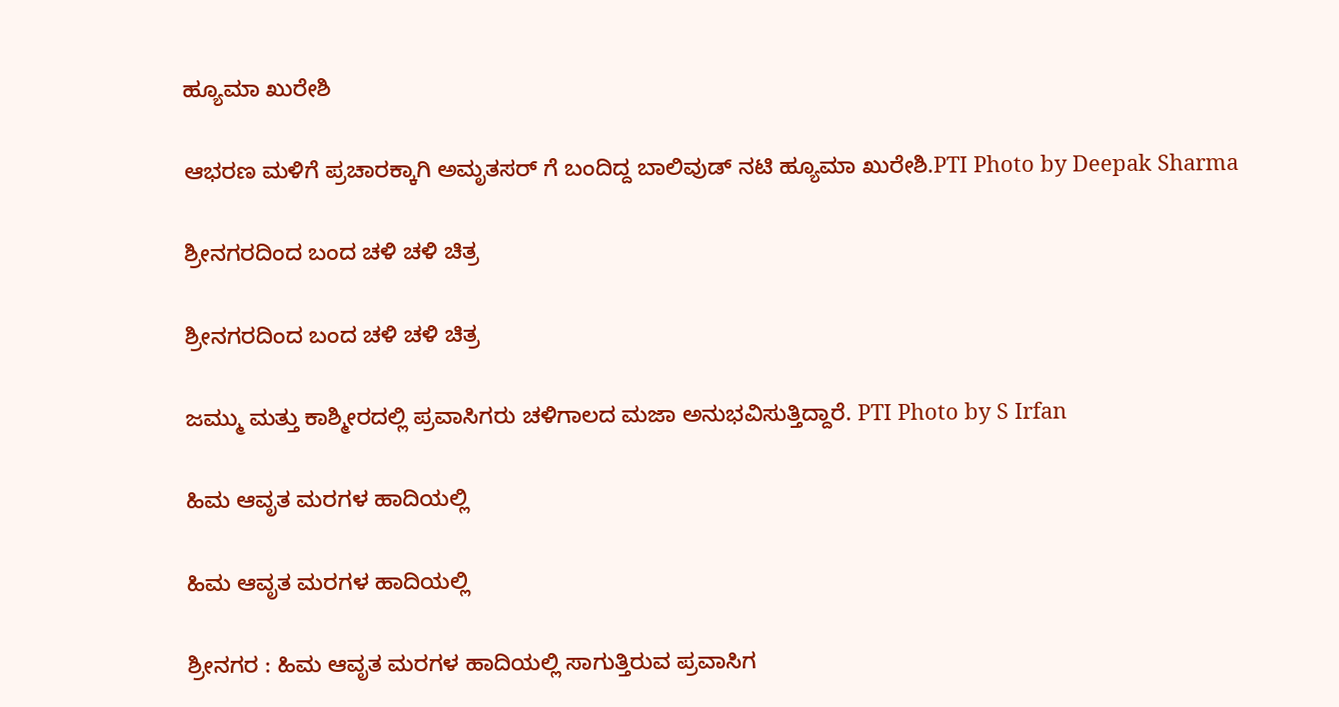ಹ್ಯೂಮಾ ಖುರೇಶಿ

ಆಭರಣ ಮಳಿಗೆ ಪ್ರಚಾರಕ್ಕಾಗಿ ಅಮೃತಸರ್ ಗೆ ಬಂದಿದ್ದ ಬಾಲಿವುಡ್ ನಟಿ ಹ್ಯೂಮಾ ಖುರೇಶಿ.PTI Photo by Deepak Sharma

ಶ್ರೀನಗರದಿಂದ ಬಂದ ಚಳಿ ಚಳಿ ಚಿತ್ರ

ಶ್ರೀನಗರದಿಂದ ಬಂದ ಚಳಿ ಚಳಿ ಚಿತ್ರ

ಜಮ್ಮು ಮತ್ತು ಕಾಶ್ಮೀರದಲ್ಲಿ ಪ್ರವಾಸಿಗರು ಚಳಿಗಾಲದ ಮಜಾ ಅನುಭವಿಸುತ್ತಿದ್ದಾರೆ. PTI Photo by S Irfan

ಹಿಮ ಆವೃತ ಮರಗಳ ಹಾದಿಯಲ್ಲಿ

ಹಿಮ ಆವೃತ ಮರಗಳ ಹಾದಿಯಲ್ಲಿ

ಶ್ರೀನಗರ : ಹಿಮ ಆವೃತ ಮರಗಳ ಹಾದಿಯಲ್ಲಿ ಸಾಗುತ್ತಿರುವ ಪ್ರವಾಸಿಗ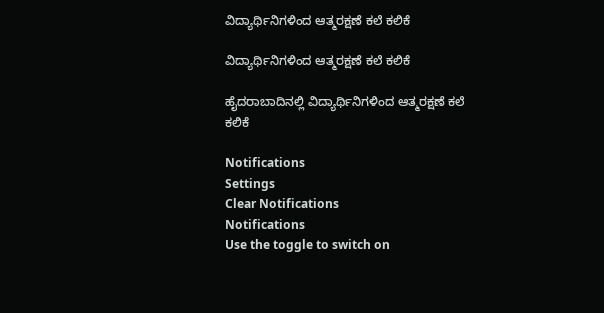ವಿದ್ಯಾರ್ಥಿನಿಗಳಿಂದ ಆತ್ಮರಕ್ಷಣೆ ಕಲೆ ಕಲಿಕೆ

ವಿದ್ಯಾರ್ಥಿನಿಗಳಿಂದ ಆತ್ಮರಕ್ಷಣೆ ಕಲೆ ಕಲಿಕೆ

ಹೈದರಾಬಾದಿನಲ್ಲಿ ವಿದ್ಯಾರ್ಥಿನಿಗಳಿಂದ ಆತ್ಮರಕ್ಷಣೆ ಕಲೆ ಕಲಿಕೆ

Notifications
Settings
Clear Notifications
Notifications
Use the toggle to switch on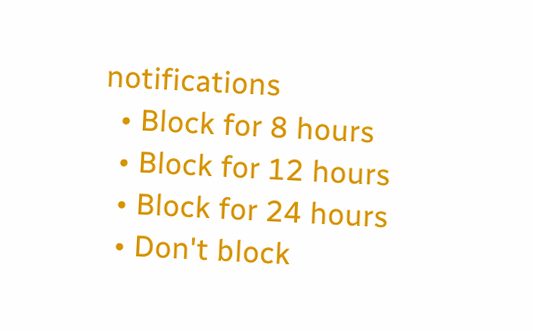notifications
  • Block for 8 hours
  • Block for 12 hours
  • Block for 24 hours
  • Don't block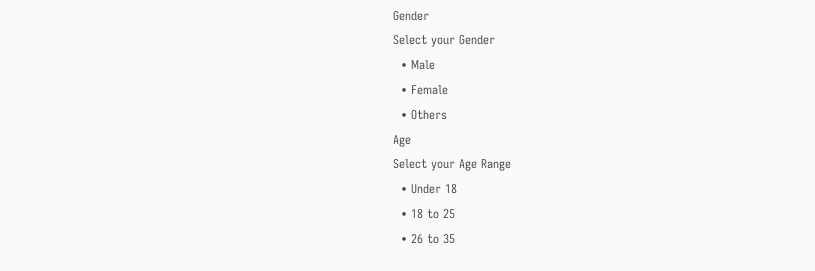Gender
Select your Gender
  • Male
  • Female
  • Others
Age
Select your Age Range
  • Under 18
  • 18 to 25
  • 26 to 35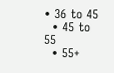• 36 to 45
  • 45 to 55
  • 55+